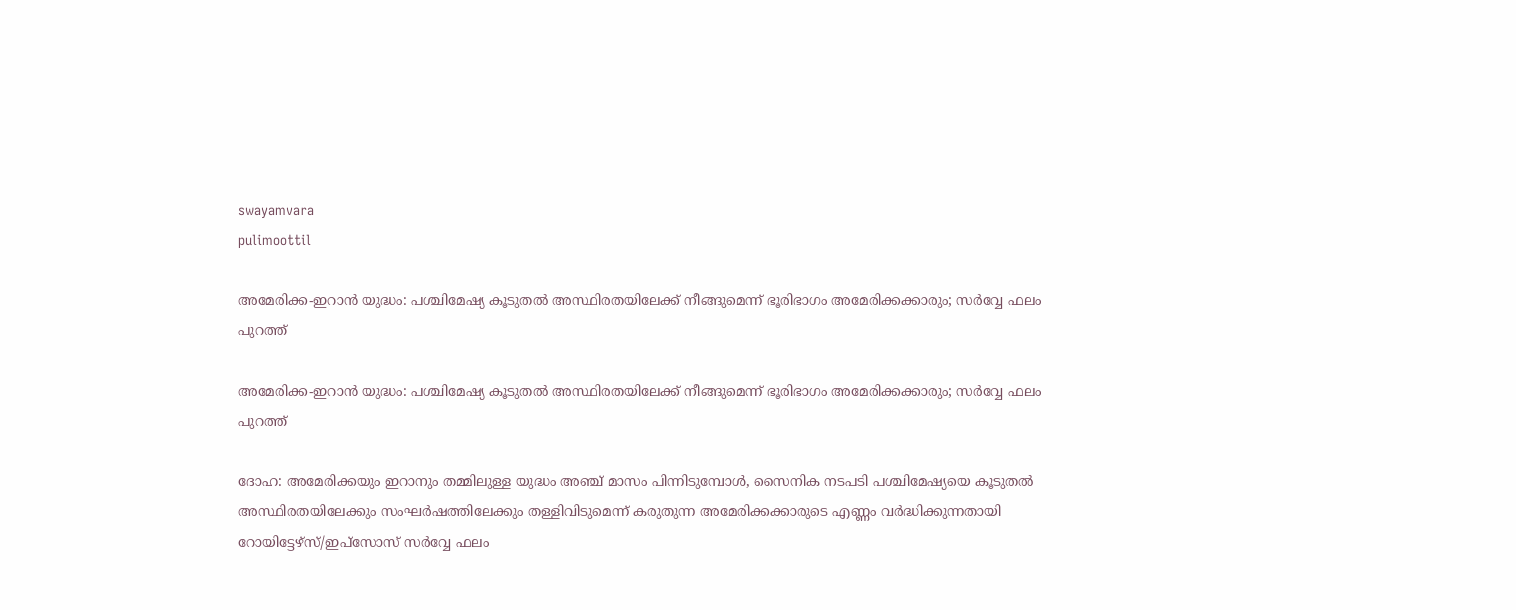swayamvara
pulimoottil

അമേരിക്ക-ഇറാൻ യുദ്ധം: പശ്ചിമേഷ്യ കൂടുതൽ അസ്ഥിരതയിലേക്ക് നീങ്ങുമെന്ന് ഭൂരിഭാഗം അമേരിക്കക്കാരും; സർവ്വേ ഫലം പുറത്ത്

അമേരിക്ക-ഇറാൻ യുദ്ധം: പശ്ചിമേഷ്യ കൂടുതൽ അസ്ഥിരതയിലേക്ക് നീങ്ങുമെന്ന് ഭൂരിഭാഗം അമേരിക്കക്കാരും; സർവ്വേ ഫലം പുറത്ത്

ദോഹ: അമേരിക്കയും ഇറാനും തമ്മിലുള്ള യുദ്ധം അഞ്ച് മാസം പിന്നിടുമ്പോൾ, സൈനിക നടപടി പശ്ചിമേഷ്യയെ കൂടുതൽ അസ്ഥിരതയിലേക്കും സംഘർഷത്തിലേക്കും തള്ളിവിടുമെന്ന് കരുതുന്ന അമേരിക്കക്കാരുടെ എണ്ണം വർദ്ധിക്കുന്നതായി റോയിട്ടേഴ്സ്/ഇപ്സോസ് സർവ്വേ ഫലം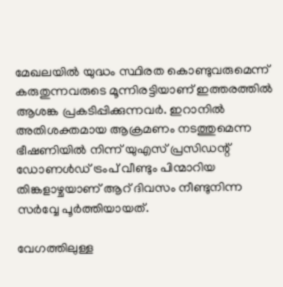മേഖലയിൽ യുദ്ധം സ്ഥിരത കൊണ്ടുവരുമെന്ന് കരുതുന്നവരുടെ മൂന്നിരട്ടിയാണ് ഇത്തരത്തിൽ ആശങ്ക പ്രകടിപ്പിക്കുന്നവർ. ഇറാനിൽ അതിശക്തമായ ആക്രമണം നടത്തുമെന്ന ഭീഷണിയിൽ നിന്ന് യുഎസ് പ്രസിഡന്റ് ഡോണൾഡ് ട്രംപ് വീണ്ടും പിന്മാറിയ തിങ്കളാഴ്ചയാണ് ആറ് ദിവസം നീണ്ടുനിന്ന സർവ്വേ പൂർത്തിയായത്.

വേഗത്തിലുള്ള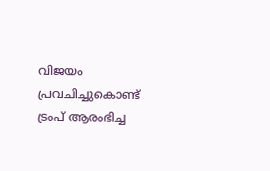വിജയം പ്രവചിച്ചുകൊണ്ട് ട്രംപ് ആരംഭിച്ച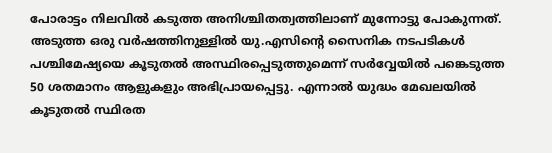പോരാട്ടം നിലവിൽ കടുത്ത അനിശ്ചിതത്വത്തിലാണ് മുന്നോട്ടു പോകുന്നത്. അടുത്ത ഒരു വർഷത്തിനുള്ളിൽ യു.എസിന്റെ സൈനിക നടപടികൾ പശ്ചിമേഷ്യയെ കൂടുതൽ അസ്ഥിരപ്പെടുത്തുമെന്ന് സർവ്വേയിൽ പങ്കെടുത്ത 50 ശതമാനം ആളുകളും അഭിപ്രായപ്പെട്ടു. എന്നാൽ യുദ്ധം മേഖലയിൽ കൂടുതൽ സ്ഥിരത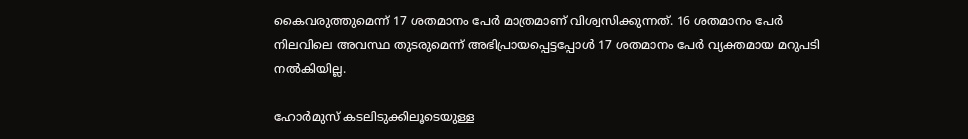കൈവരുത്തുമെന്ന് 17 ശതമാനം പേർ മാത്രമാണ് വിശ്വസിക്കുന്നത്. 16 ശതമാനം പേർ നിലവിലെ അവസ്ഥ തുടരുമെന്ന് അഭിപ്രായപ്പെട്ടപ്പോൾ 17 ശതമാനം പേർ വ്യക്തമായ മറുപടി നൽകിയില്ല.

ഹോർമുസ് കടലിടുക്കിലൂടെയുള്ള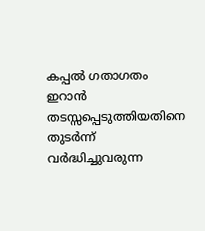കപ്പൽ ഗതാഗതം ഇറാൻ തടസ്സപ്പെടുത്തിയതിനെ തുടർന്ന് വർദ്ധിച്ചുവരുന്ന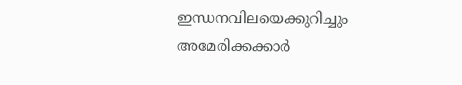ഇന്ധനവിലയെക്കുറിച്ചും അമേരിക്കക്കാർ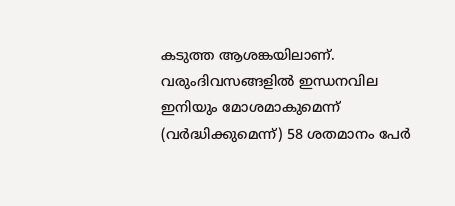കടുത്ത ആശങ്കയിലാണ്. വരുംദിവസങ്ങളിൽ ഇന്ധനവില ഇനിയും മോശമാകുമെന്ന് (വർദ്ധിക്കുമെന്ന്) 58 ശതമാനം പേർ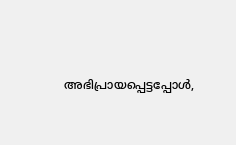അഭിപ്രായപ്പെട്ടപ്പോൾ,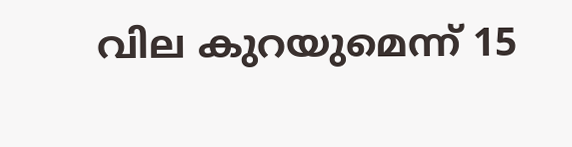വില കുറയുമെന്ന് 15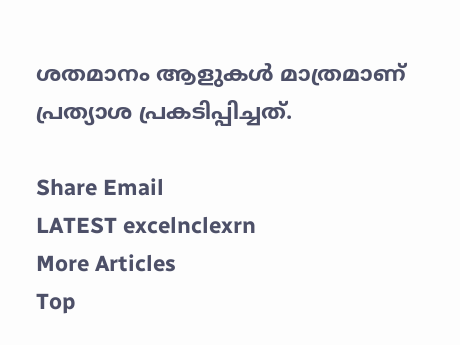ശതമാനം ആളുകൾ മാത്രമാണ് പ്രത്യാശ പ്രകടിപ്പിച്ചത്.

Share Email
LATEST excelnclexrn
More Articles
Top